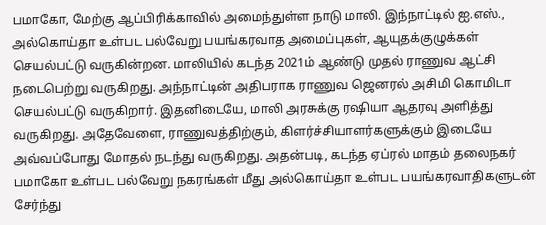பமாகோ, மேற்கு ஆப்பிரிக்காவில் அமைந்துள்ள நாடு மாலி. இந்நாட்டில் ஐ.எஸ்., அல்கொய்தா உள்பட பல்வேறு பயங்கரவாத அமைப்புகள், ஆயுதக்குழுக்கள் செயல்பட்டு வருகின்றன. மாலியில் கடந்த 2021ம் ஆண்டு முதல் ராணுவ ஆட்சி நடைபெற்று வருகிறது. அந்நாட்டின் அதிபராக ராணுவ ஜெனரல் அசிமி கொமிடா செயல்பட்டு வருகிறார். இதனிடையே, மாலி அரசுக்கு ரஷியா ஆதரவு அளித்து வருகிறது. அதேவேளை, ராணுவத்திற்கும், கிளர்ச்சியாளர்களுக்கும் இடையே அவ்வப்போது மோதல் நடந்து வருகிறது. அதன்படி, கடந்த ஏப்ரல் மாதம் தலைநகர் பமாகோ உள்பட பல்வேறு நகரங்கள் மீது அல்கொய்தா உள்பட பயங்கரவாதிகளுடன் சேர்ந்து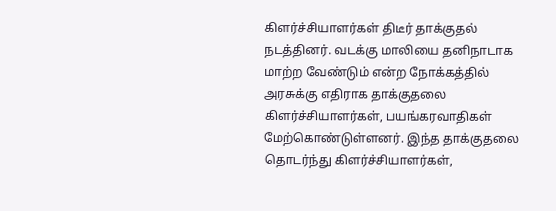கிளர்ச்சியாளர்கள் திடீர் தாக்குதல் நடத்தினர். வடக்கு மாலியை தனிநாடாக மாற்ற வேண்டும் என்ற நோக்கத்தில் அரசுக்கு எதிராக தாக்குதலை கிளர்ச்சியாளர்கள், பயங்கரவாதிகள் மேற்கொண்டுள்ளனர். இந்த தாக்குதலை தொடர்ந்து கிளர்ச்சியாளர்கள்,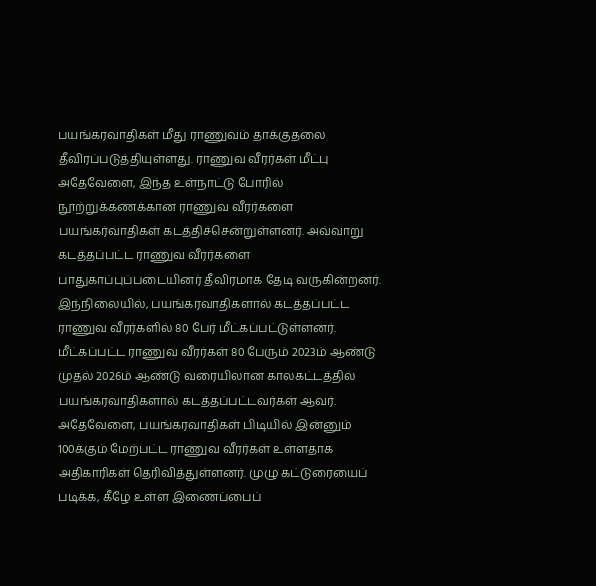பயங்கரவாதிகள் மீது ராணுவம் தாக்குதலை தீவிரப்படுத்தியுள்ளது. ராணுவ வீரர்கள் மீட்பு அதேவேளை, இந்த உள்நாட்டு போரில் நூற்றுக்கணக்கான ராணுவ வீரர்களை பயங்கர்வாதிகள் கடத்திச்சென்றுள்ளனர். அவ்வாறு கடத்தப்பட்ட ராணுவ வீரர்களை பாதுகாப்புப்படையினர் தீவிரமாக தேடி வருகின்றனர். இந்நிலையில், பயங்கரவாதிகளால் கடத்தப்பட்ட ராணுவ வீரர்களில் 80 பேர் மீட்கப்பட்டுள்ளனர். மீட்கப்பட்ட ராணுவ வீரர்கள் 80 பேரும் 2023ம் ஆண்டு முதல் 2026ம் ஆண்டு வரையிலான காலகட்டத்தில் பயங்கரவாதிகளால் கடத்தப்பட்டவர்கள் ஆவர். அதேவேளை, பயங்கரவாதிகள் பிடியில் இன்னும் 100க்கும் மேற்பட்ட ராணுவ வீரர்கள் உள்ளதாக அதிகாரிகள் தெரிவித்துள்ளனர். முழு கட்டுரையைப் படிக்க, கீழே உள்ள இணைப்பைப்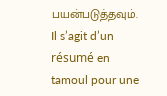பயன்படுத்தவும்.
Il s’agit d’un résumé en tamoul pour une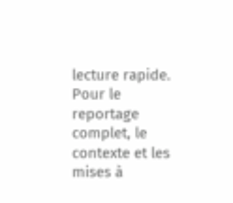lecture rapide. Pour le reportage complet, le contexte et les mises à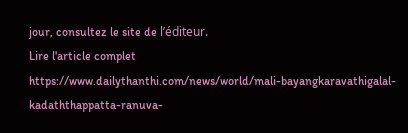jour, consultez le site de l’éditeur.
Lire l'article complet
https://www.dailythanthi.com/news/world/mali-bayangkaravathigalal-kadaththappatta-ranuva-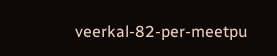veerkal-82-per-meetpu